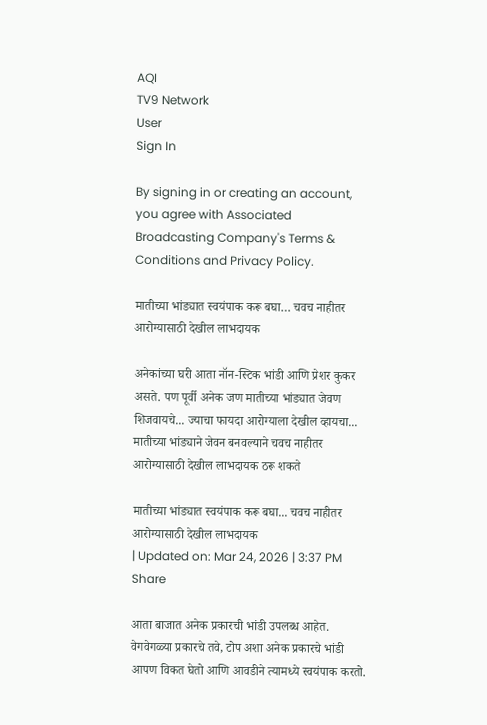AQI
TV9 Network
User
Sign In

By signing in or creating an account, you agree with Associated Broadcasting Company's Terms & Conditions and Privacy Policy.

मातीच्या भांड्यात स्वयंपाक करू बघा… चवच नाहीतर आरोग्यासाठी देखील लाभदायक

अनेकांच्या घरी आता नॉन-स्टिक भांडी आणि प्रेशर कुकर असते. पण पूर्वी अनेक जण मातीच्या भांड्यात जेवण शिजवायचे... ज्याचा फायदा आरोग्याला देखील व्हायचा... मातीच्या भांड्याने जेवन बनवल्याने चवच नाहीतर आरोग्यासाठी देखील लाभदायक ठरू शकते

मातीच्या भांड्यात स्वयंपाक करू बघा... चवच नाहीतर आरोग्यासाठी देखील लाभदायक
| Updated on: Mar 24, 2026 | 3:37 PM
Share

आता बाजात अनेक प्रकारची भांडी उपलब्ध आहेत. वेगवेगळ्या प्रकारचे तवे, टोप अशा अनेक प्रकारचे भांडी आपण विकत घेतो आणि आवडीने त्यामध्ये स्वयंपाक करतो.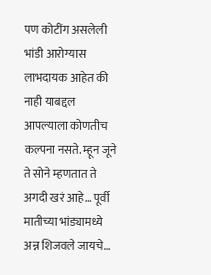पण कोटींग असलेली भांडी आरोग्यास लाभदायक आहेत की नाही याबद्दल आपल्याला कोणतीच कल्पना नसते. म्हून जूने ते सोने म्हणतात ते अगदी खरं आहे… पूर्वी मातीच्या भांड्यामध्ये अन्न शिजवले जायचे…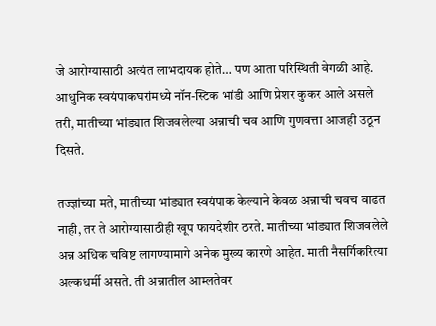जे आरोग्यासाठी अत्यंत लाभदायक होते… पण आता परिस्थिती वेगळी आहे. आधुनिक स्वयंपाकघरांमध्ये नॉन-स्टिक भांडी आणि प्रेशर कुकर आले असले तरी, मातीच्या भांड्यात शिजवलेल्या अन्नाची चव आणि गुणवत्ता आजही उठून दिसते.

तज्ज्ञांच्या मते, मातीच्या भांड्यात स्वयंपाक केल्याने केवळ अन्नाची चवच वाढत नाही, तर ते आरोग्यासाठीही खूप फायदेशीर ठरते. मातीच्या भांड्यात शिजवलेले अन्न अधिक चविष्ट लागण्यामागे अनेक मुख्य कारणे आहेत. माती नैसर्गिकरित्या अल्कधर्मी असते. ती अन्नातील आम्लतेवर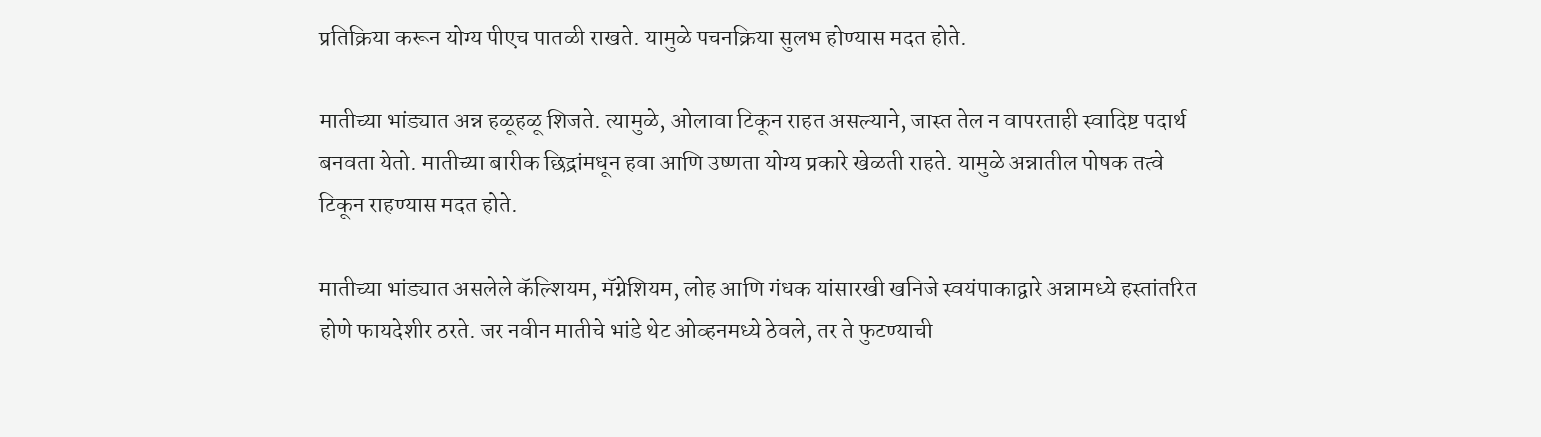प्रतिक्रिया करून योग्य पीएच पातळी राखते. यामुळे पचनक्रिया सुलभ होण्यास मदत होते.

मातीच्या भांड्यात अन्न हळूहळू शिजते. त्यामुळे, ओलावा टिकून राहत असल्याने, जास्त तेल न वापरताही स्वादिष्ट पदार्थ बनवता येतो. मातीच्या बारीक छिद्रांमधून हवा आणि उष्णता योग्य प्रकारे खेळती राहते. यामुळे अन्नातील पोषक तत्वे टिकून राहण्यास मदत होते.

मातीच्या भांड्यात असलेले कॅल्शियम, मॅग्नेशियम, लोह आणि गंधक यांसारखी खनिजे स्वयंपाकाद्वारे अन्नामध्ये हस्तांतरित होणे फायदेशीर ठरते. जर नवीन मातीचे भांडे थेट ओव्हनमध्ये ठेवले, तर ते फुटण्याची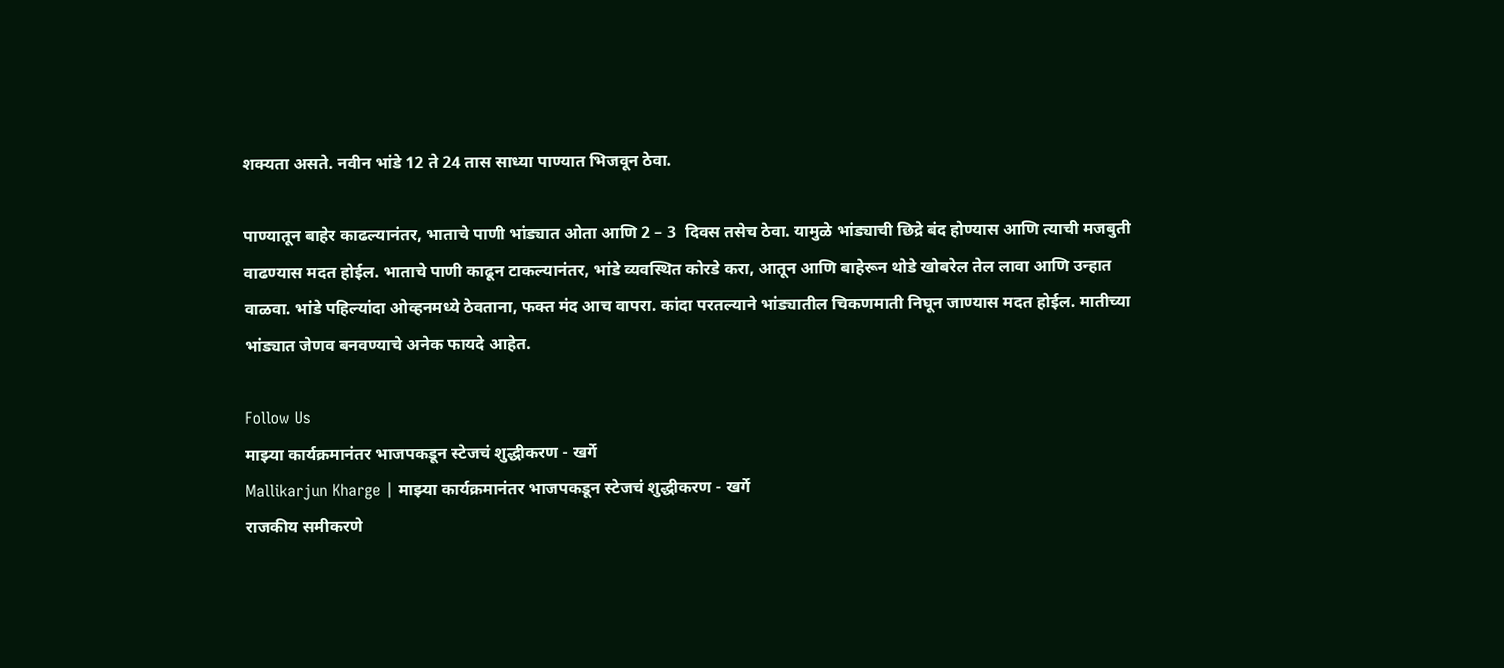शक्यता असते. नवीन भांडे 12 ते 24 तास साध्या पाण्यात भिजवून ठेवा.

पाण्यातून बाहेर काढल्यानंतर, भाताचे पाणी भांड्यात ओता आणि 2 – 3  दिवस तसेच ठेवा. यामुळे भांड्याची छिद्रे बंद होण्यास आणि त्याची मजबुती वाढण्यास मदत होईल. भाताचे पाणी काढून टाकल्यानंतर, भांडे व्यवस्थित कोरडे करा, आतून आणि बाहेरून थोडे खोबरेल तेल लावा आणि उन्हात वाळवा. भांडे पहिल्यांदा ओव्हनमध्ये ठेवताना, फक्त मंद आच वापरा. कांदा परतल्याने भांड्यातील चिकणमाती निघून जाण्यास मदत होईल. मातीच्या भांड्यात जेणव बनवण्याचे अनेक फायदे आहेत.

Follow Us
माझ्या कार्यक्रमानंतर भाजपकडून स्टेजचं शुद्धीकरण - खर्गे
Mallikarjun Kharge | माझ्या कार्यक्रमानंतर भाजपकडून स्टेजचं शुद्धीकरण - खर्गे
राजकीय समीकरणे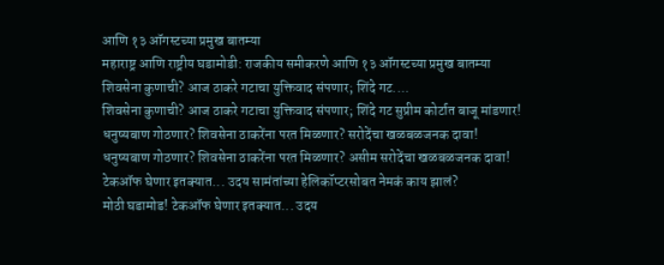आणि १३ ऑगस्टच्या प्रमुख बातम्या
महाराष्ट्र आणि राष्ट्रीय घडामोडी: राजकीय समीकरणे आणि १३ ऑगस्टच्या प्रमुख बातम्या
शिवसेना कुणाची? आज ठाकरे गटाचा युक्तिवाद संपणार; शिंदे गट....
शिवसेना कुणाची? आज ठाकरे गटाचा युक्तिवाद संपणार; शिंदे गट सुप्रीम कोर्टात बाजू मांडणार!
धनुष्यबाण गोठणार? शिवसेना ठाकरेंना परत मिळणार? सरोदेंचा खळबळजनक दावा!
धनुष्यबाण गोठणार? शिवसेना ठाकरेंना परत मिळणार? असीम सरोदेंचा खळबळजनक दावा!
टेकऑफ घेणार इतक्यात... उदय सामंतांच्या हेलिकॉप्टरसोबत नेमकं काय झालं?
मोठी घडामोड! टेकऑफ घेणार इतक्यात... उदय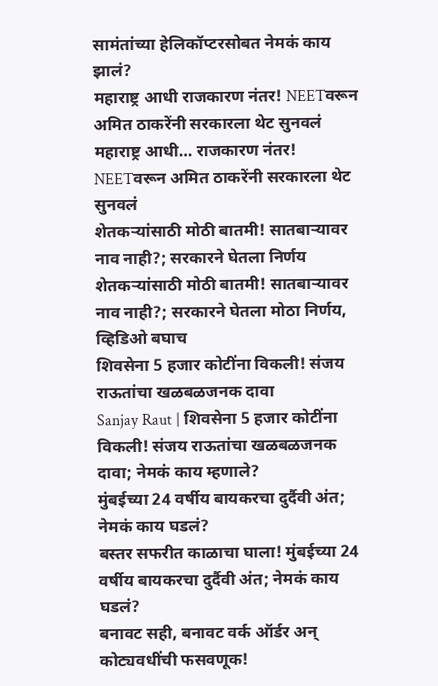सामंतांच्या हेलिकॉप्टरसोबत नेमकं काय झालं?
महाराष्ट्र आधी राजकारण नंतर! NEETवरून अमित ठाकरेंनी सरकारला थेट सुनवलं
महाराष्ट्र आधी… राजकारण नंतर! NEETवरून अमित ठाकरेंनी सरकारला थेट सुनवलं
शेतकऱ्यांसाठी मोठी बातमी! सातबाऱ्यावर नाव नाही?; सरकारने घेतला निर्णय
शेतकऱ्यांसाठी मोठी बातमी! सातबाऱ्यावर नाव नाही?; सरकारने घेतला मोठा निर्णय, व्हिडिओ बघाच
शिवसेना 5 हजार कोटींना विकली! संजय राऊतांचा खळबळजनक दावा
Sanjay Raut | शिवसेना 5 हजार कोटींना विकली! संजय राऊतांचा खळबळजनक दावा; नेमकं काय म्हणाले?
मुंबईच्या 24 वर्षीय बायकरचा दुर्दैवी अंत; नेमकं काय घडलं?
बस्तर सफरीत काळाचा घाला! मुंबईच्या 24 वर्षीय बायकरचा दुर्दैवी अंत; नेमकं काय घडलं?
बनावट सही, बनावट वर्क ऑर्डर अन् कोट्यवधींची फसवणूक!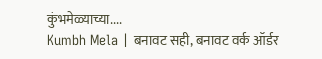कुंभमेळ्याच्या....
Kumbh Mela | बनावट सही, बनावट वर्क ऑर्डर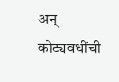अन् कोट्यवधींची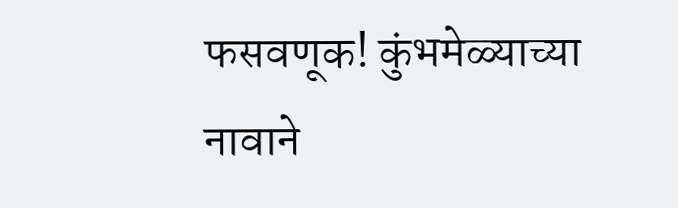फसवणूक! कुंभमेळ्याच्या नावाने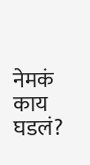नेमकं काय घडलं?